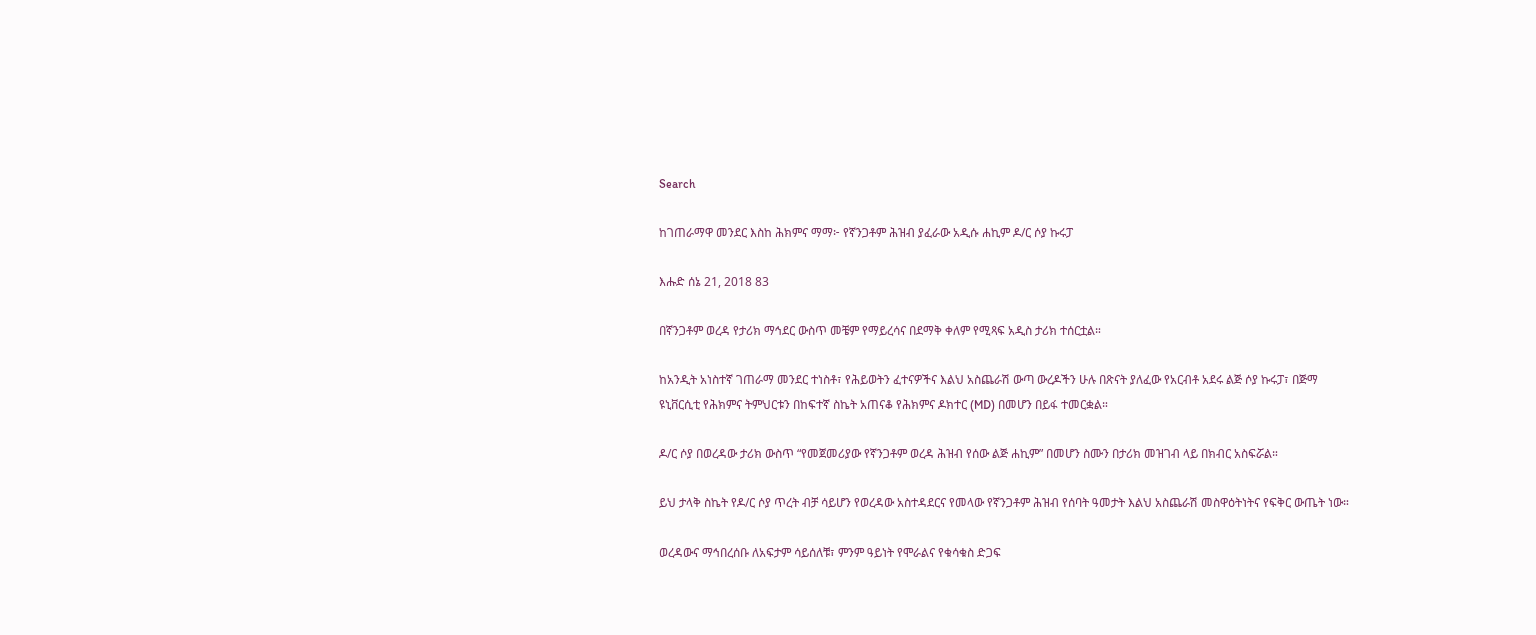Search

ከገጠራማዋ መንደር እስከ ሕክምና ማማ፦ የኛንጋቶም ሕዝብ ያፈራው አዲሱ ሐኪም ዶ/ር ሶያ ኩሩፓ

እሑድ ሰኔ 21, 2018 83

በኛንጋቶም ወረዳ የታሪክ ማኅደር ውስጥ መቼም የማይረሳና በደማቅ ቀለም የሚጻፍ አዲስ ታሪክ ተሰርቷል።

ከአንዲት አነስተኛ ገጠራማ መንደር ተነስቶ፣ የሕይወትን ፈተናዎችና እልህ አስጨራሽ ውጣ ውረዶችን ሁሉ በጽናት ያለፈው የአርብቶ አደሩ ልጅ ሶያ ኩሩፓ፣ በጅማ ዩኒቨርሲቲ የሕክምና ትምህርቱን በከፍተኛ ስኬት አጠናቆ የሕክምና ዶክተር (MD) በመሆን በይፋ ተመርቋል።

ዶ/ር ሶያ በወረዳው ታሪክ ውስጥ “የመጀመሪያው የኛንጋቶም ወረዳ ሕዝብ የሰው ልጅ ሐኪም” በመሆን ስሙን በታሪክ መዝገብ ላይ በክብር አስፍሯል።

ይህ ታላቅ ስኬት የዶ/ር ሶያ ጥረት ብቻ ሳይሆን የወረዳው አስተዳደርና የመላው የኛንጋቶም ሕዝብ የሰባት ዓመታት እልህ አስጨራሽ መስዋዕትነትና የፍቅር ውጤት ነው።

ወረዳውና ማኅበረሰቡ ለአፍታም ሳይሰለቹ፣ ምንም ዓይነት የሞራልና የቁሳቁስ ድጋፍ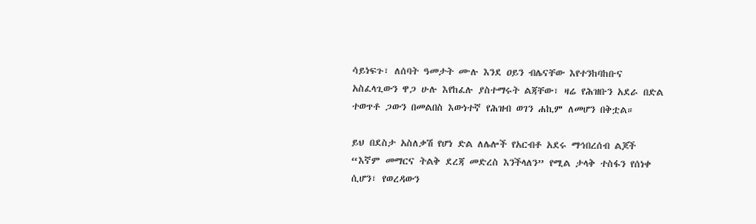ሳይነፍጉ፣ ለሰባት ዓመታት ሙሉ እንደ ዐይን ብሌናቸው እየተንከባከቡና አስፈላጊውን ዋጋ ሁሉ እየከፈሉ ያስተማሩት ልጃቸው፣ ዛሬ የሕዝቡን አደራ በድል ተወጥቶ ጋውን በመልበስ እውነተኛ የሕዝብ ወገን ሐኪም ለመሆን በቅቷል።

ይህ በደስታ አስለቃሽ የሆነ ድል ለሌሎች የአርብቶ አደሩ ማኅበረሰብ ልጆች “እኛም መማርና ትልቅ ደረጃ መድረስ እንችላለን” የሚል ታላቅ ተስፋን የሰነቀ ሲሆን፣ የወረዳውን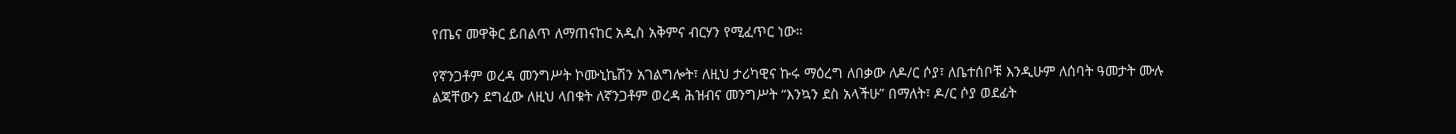የጤና መዋቅር ይበልጥ ለማጠናከር አዲስ አቅምና ብርሃን የሚፈጥር ነው።

የኛንጋቶም ወረዳ መንግሥት ኮሙኒኬሽን አገልግሎት፣ ለዚህ ታሪካዊና ኩሩ ማዕረግ ለበቃው ለዶ/ር ሶያ፣ ለቤተሰቦቹ እንዲሁም ለሰባት ዓመታት ሙሉ ልጃቸውን ደግፈው ለዚህ ላበቁት ለኛንጋቶም ወረዳ ሕዝብና መንግሥት “እንኳን ደስ አላችሁ” በማለት፣ ዶ/ር ሶያ ወደፊት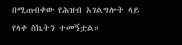በሚጠብቀው የሕዝብ አገልግሎት ላይ የላቀ ስኬትን ተመኝቷል።